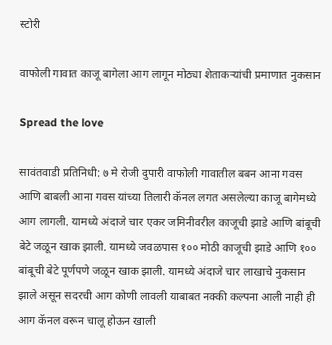स्टोरी

वाफोली गावात काजू बागेला आग लागून मोठ्या शेताकऱ्यांची प्रमाणात नुकसान

Spread the love

सावंतवाडी प्रतिनिधी: ७ मे रोजी दुपारी वाफोली गावातील बबन आना गवस आणि बाबली आना गवस यांच्या तिलारी कॅनल लगत असलेल्या काजू बागेमध्ये आग लागली. यामध्ये अंदाजे चार एकर जमिनीवरील काजूची झाडे आणि बांबूची बेटे जळून खाक झाली. यामध्ये जवळपास १०० मोठी काजूची झाडे आणि १०० बांबूची बेटे पूर्णपणे जळून खाक झाली. यामध्ये अंदाजे चार लाखाचे नुकसान झाले असून सदरची आग कोणी लावली याबाबत नक्की कल्पना आली नाही ही आग कॅनल वरून चालू होऊन खाली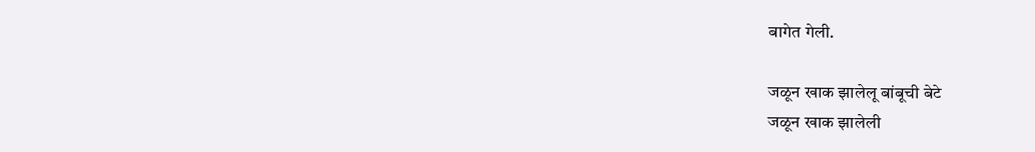बागेत गेली.

जळून खाक झालेलू बांबूची बेटे
जळून खाक झालेली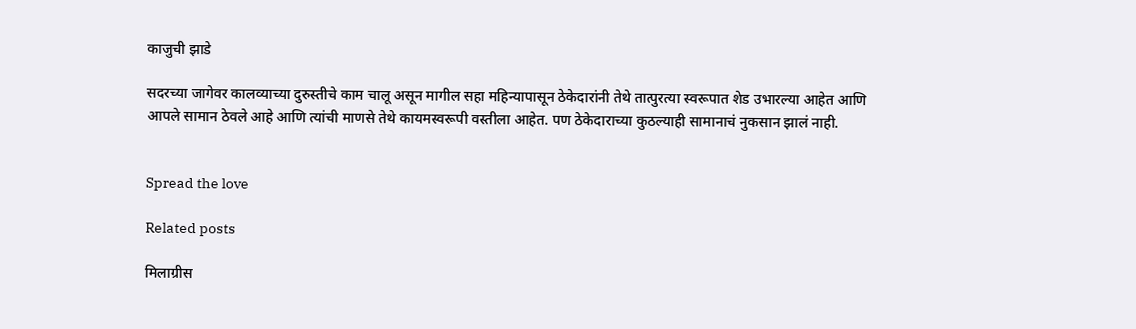काजुची झाडे

सदरच्या जागेवर कालव्याच्या दुरुस्तीचे काम चालू असून मागील सहा महिन्यापासून ठेकेदारांनी तेथे तात्पुरत्या स्वरूपात शेड उभारल्या आहेत आणि आपले सामान ठेवले आहे आणि त्यांची माणसे तेथे कायमस्वरूपी वस्तीला आहेत. पण ठेकेदाराच्या कुठल्याही सामानाचं नुकसान झालं नाही.


Spread the love

Related posts

मिलाग्रीस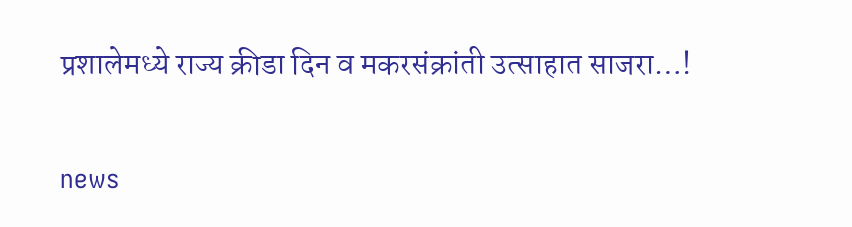प्रशालेमध्ये राज्य क्रीडा दिन व मकरसंक्रांती उत्साहात साजरा…!

news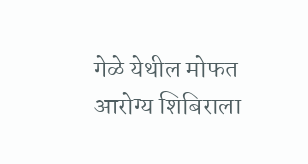गेळे येथील मोफत आरोग्य शिबिराला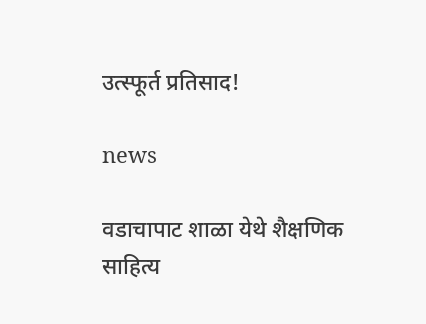उत्स्फूर्त प्रतिसाद!

news

वडाचापाट शाळा येथे शैक्षणिक साहित्य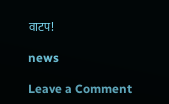वाटप!

news

Leave a Comment